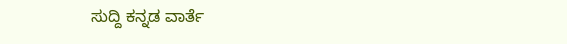ಸುದ್ದಿ ಕನ್ನಡ ವಾರ್ತೆ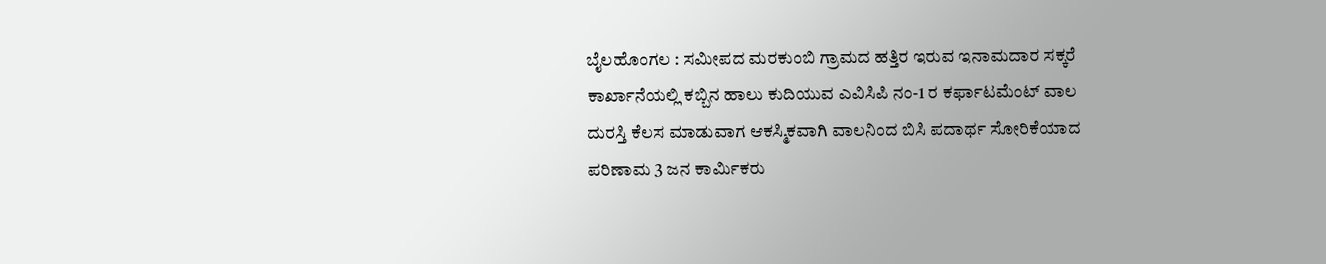ಬೈಲಹೊಂಗಲ : ಸಮೀಪದ ಮರಕುಂಬಿ ಗ್ರಾಮದ ಹತ್ತಿರ ಇರುವ ಇನಾಮದಾರ ಸಕ್ಕರೆ ಕಾರ್ಖಾನೆಯಲ್ಲಿ ಕಬ್ಬಿನ ಹಾಲು ಕುದಿಯುವ ಎವಿಸಿಪಿ ನಂ-1 ರ ಕರ್ಫಾಟಮೆಂಟ್ ವಾಲ ದುರಸ್ತಿ ಕೆಲಸ‌ ಮಾಡುವಾಗ ಆಕಸ್ಮಿಕವಾಗಿ ವಾಲನಿಂದ ಬಿಸಿ ಪದಾರ್ಥ ಸೋರಿಕೆಯಾದ ಪರಿಣಾಮ 3 ಜನ ಕಾರ್ಮಿಕರು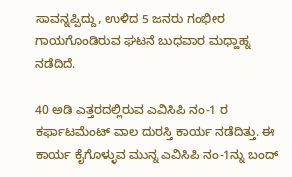ಸಾವನ್ನಪ್ಪಿದ್ದು, ಉಳಿದ 5 ಜನರು ಗಂಭೀರ ಗಾಯಗೊಂಡಿರುವ ಘಟನೆ ಬುಧವಾರ ಮಧ್ಹಾಹ್ನ ನಡೆದಿದೆ.

40 ಅಡಿ ಎತ್ತರದಲ್ಲಿರುವ ಎವಿಸಿಪಿ ನಂ-1 ರ ಕರ್ಫಾಟಮೆಂಟ್ ವಾಲ ದುರಸ್ತಿ ಕಾರ್ಯ ನಡೆದಿತ್ತು. ಈ ಕಾರ್ಯ ಕೈಗೊಳ್ಳುವ ಮುನ್ನ ಎವಿಸಿಪಿ ನಂ-1ನ್ನು ಬಂದ್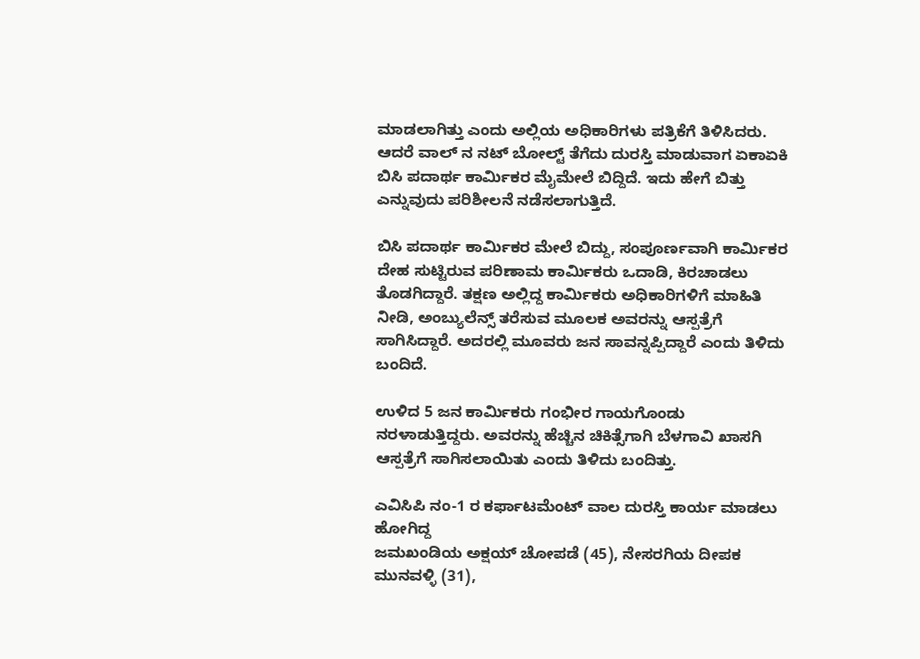ಮಾಡಲಾಗಿತ್ತು ಎಂದು ಅಲ್ಲಿಯ ಅಧಿಕಾರಿಗಳು ಪತ್ರಿಕೆಗೆ ತಿಳಿಸಿದರು. ಆದರೆ ವಾಲ್ ನ ನಟ್ ಬೋಲ್ಟ್ ತೆಗೆದು ದುರಸ್ತಿ ಮಾಡುವಾಗ ಏಕಾಏಕಿ ಬಿಸಿ ಪದಾರ್ಥ ಕಾರ್ಮಿಕರ ಮೈಮೇಲೆ ಬಿದ್ದಿದೆ. ಇದು ಹೇಗೆ ಬಿತ್ತು ಎನ್ನುವುದು ಪರಿಶೀಲನೆ ನಡೆಸಲಾಗುತ್ತಿದೆ.

ಬಿಸಿ ಪದಾರ್ಥ ಕಾರ್ಮಿಕರ ಮೇಲೆ ಬಿದ್ದು, ಸಂಪೂರ್ಣವಾಗಿ ಕಾರ್ಮಿಕರ ದೇಹ ಸುಟ್ಟಿರುವ ಪರಿಣಾಮ ಕಾರ್ಮಿಕರು ಒದಾಡಿ, ಕಿರಚಾಡಲು ತೊಡಗಿದ್ದಾರೆ. ತಕ್ಷಣ ಅಲ್ಲಿದ್ದ ಕಾರ್ಮಿಕರು ಅಧಿಕಾರಿಗಳಿಗೆ ಮಾಹಿತಿ ನೀಡಿ, ಅಂಬ್ಯುಲೆನ್ಸ್ ತರೆಸುವ ಮೂಲಕ ಅವರನ್ನು ಆಸ್ಪತ್ರೆಗೆ ಸಾಗಿಸಿದ್ದಾರೆ. ಅದರಲ್ಲಿ ಮೂವರು ಜನ ಸಾವನ್ನಪ್ಪಿದ್ದಾರೆ ಎಂದು ತಿಳಿದು ಬಂದಿದೆ.

ಉಳಿದ 5 ಜನ ಕಾರ್ಮಿಕರು ಗಂಭೀರ ಗಾಯಗೊಂಡು ನರಳಾಡುತ್ತಿದ್ದರು. ಅವರನ್ನು ಹೆಚ್ಚಿನ ಚಿಕಿತ್ಸೆಗಾಗಿ ಬೆಳಗಾವಿ ಖಾಸಗಿ ಆಸ್ಪತ್ರೆಗೆ ಸಾಗಿಸಲಾಯಿತು ಎಂದು ತಿಳಿದು ಬಂದಿತ್ತು.

ಎವಿಸಿಪಿ ನಂ-1 ರ ಕರ್ಫಾಟಮೆಂಟ್ ವಾಲ ದುರಸ್ತಿ ಕಾರ್ಯ ಮಾಡಲು ಹೋಗಿದ್ದ
ಜಮಖಂಡಿಯ ಅಕ್ಷಯ್ ಚೋಪಡೆ (45), ನೇಸರಗಿಯ ದೀಪಕ ಮುನವಳ್ಳಿ (31),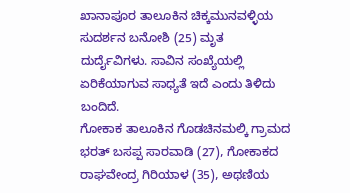ಖಾನಾಪೂರ ತಾಲೂಕಿನ ಚಿಕ್ಕಮುನವಳ್ಳಿಯ ಸುದರ್ಶನ ಬನೋಶಿ (25) ಮೃತ ದುರ್ದೈವಿಗಳು. ಸಾವಿನ ಸಂಖ್ಯೆಯಲ್ಲಿ ಏರಿಕೆಯಾಗುವ ಸಾಧ್ಯತೆ ಇದೆ ಎಂದು ತಿಳಿದು ಬಂದಿದೆ.
ಗೋಕಾಕ ತಾಲೂಕಿನ ಗೊಡಚಿನಮಲ್ಕಿ ಗ್ರಾಮದ ಭರತ್ ಬಸಪ್ಪ ಸಾರವಾಡಿ (27), ಗೋಕಾಕದ ರಾಘವೇಂದ್ರ ಗಿರಿಯಾಳ (35), ಅಥಣಿಯ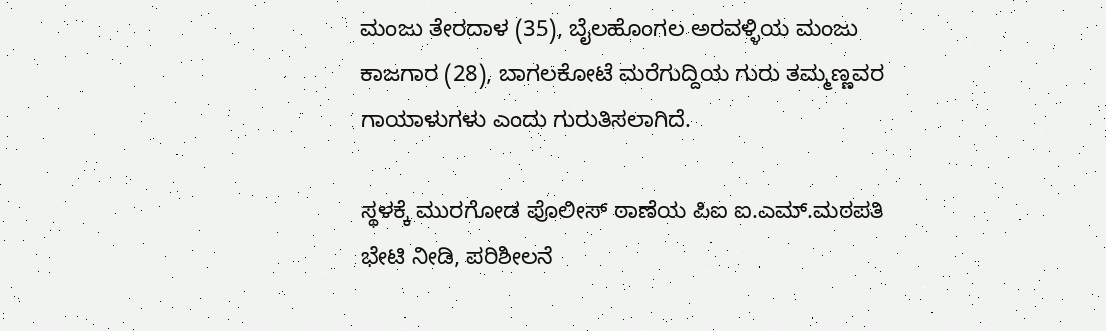ಮಂಜು ತೇರದಾಳ (35), ಬೈಲಹೊಂಗಲ ಅರವಳ್ಳಿಯ ಮಂಜು ಕಾಜಗಾರ (28), ಬಾಗಲಕೋಟೆ ಮರೆಗುದ್ದಿಯ ಗುರು ತಮ್ಮಣ್ಣವರ ಗಾಯಾಳುಗಳು ಎಂದು ಗುರುತಿಸಲಾಗಿದೆ.

ಸ್ಥಳಕ್ಕೆ ಮುರಗೋಡ ಪೊಲೀಸ್ ಠಾಣೆಯ ಪಿಐ ಐ.ಎಮ್.ಮಠಪತಿ ಭೇಟಿ ನೀಡಿ, ಪರಿಶೀಲನೆ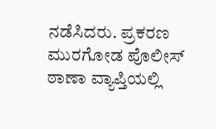ನಡೆಸಿದರು. ಪ್ರಕರಣ ಮುರಗೋಡ ಪೊಲೀಸ್ ಠಾಣಾ ವ್ಯಾಪ್ತಿಯಲ್ಲಿ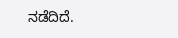ನಡೆದಿದೆ.